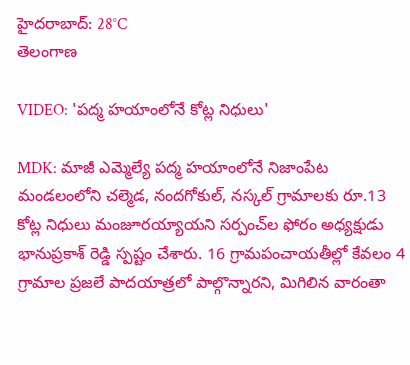హైదరాబాద్: 28°C
తెలంగాణ

VIDEO: 'పద్మ హయాంలోనే కోట్ల నిధులు'

MDK: మాజీ ఎమ్మెల్యే పద్మ హయాంలోనే నిజాంపేట మండలంలోని చల్మెడ, నందగోకుల్, నస్కల్ గ్రామాలకు రూ.13 కోట్ల నిధులు మంజూరయ్యాయని సర్పంచ్‌ల ఫోరం అధ్యక్షుడు భానుప్రకాశ్ రెడ్డి స్పష్టం చేశారు. 16 గ్రామపంచాయతీల్లో కేవలం 4 గ్రామాల ప్రజలే పాదయాత్రలో పాల్గొన్నారని, మిగిలిన వారంతా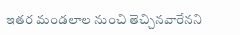ఇతర మండలాల నుంచి తెచ్చినవారేనని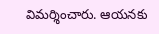విమర్శించారు. ఆయనకు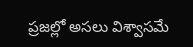ప్రజల్లో అసలు విశ్వాసమే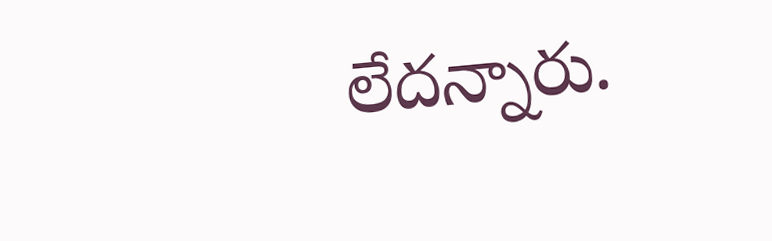లేదన్నారు.